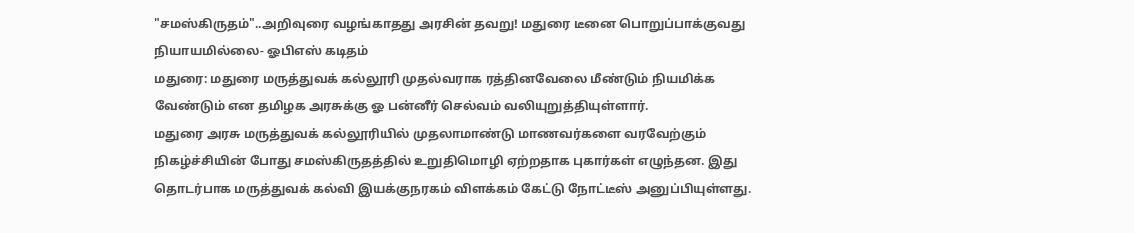"சமஸ்கிருதம்"..அறிவுரை வழங்காதது அரசின் தவறு! மதுரை டீனை பொறுப்பாக்குவது நியாயமில்லை- ஓபிஎஸ் கடிதம்
மதுரை: மதுரை மருத்துவக் கல்லூரி முதல்வராக ரத்தினவேலை மீண்டும் நியமிக்க வேண்டும் என தமிழக அரசுக்கு ஓ பன்னீர் செல்வம் வலியுறுத்தியுள்ளார்.
மதுரை அரசு மருத்துவக் கல்லூரியில் முதலாமாண்டு மாணவர்களை வரவேற்கும் நிகழ்ச்சியின் போது சமஸ்கிருதத்தில் உறுதிமொழி ஏற்றதாக புகார்கள் எழுந்தன. இது தொடர்பாக மருத்துவக் கல்வி இயக்குநரகம் விளக்கம் கேட்டு நோட்டீஸ் அனுப்பியுள்ளது.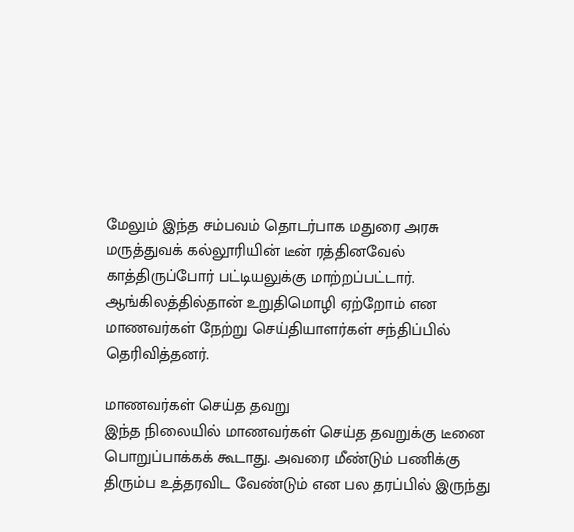மேலும் இந்த சம்பவம் தொடர்பாக மதுரை அரசு மருத்துவக் கல்லூரியின் டீன் ரத்தினவேல் காத்திருப்போர் பட்டியலுக்கு மாற்றப்பட்டார். ஆங்கிலத்தில்தான் உறுதிமொழி ஏற்றோம் என மாணவர்கள் நேற்று செய்தியாளர்கள் சந்திப்பில் தெரிவித்தனர்.

மாணவர்கள் செய்த தவறு
இந்த நிலையில் மாணவர்கள் செய்த தவறுக்கு டீனை பொறுப்பாக்கக் கூடாது. அவரை மீண்டும் பணிக்கு திரும்ப உத்தரவிட வேண்டும் என பல தரப்பில் இருந்து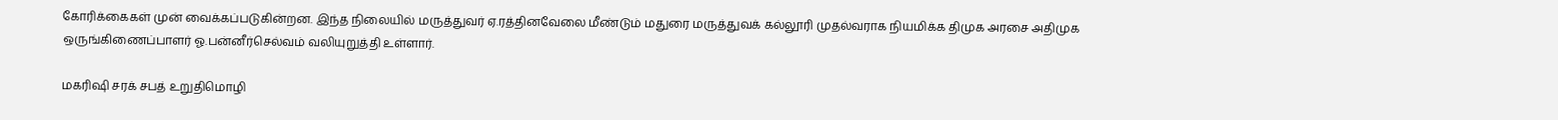கோரிக்கைகள் முன் வைக்கப்படுகின்றன. இந்த நிலையில் மருத்துவர் ஏ.ரத்தினவேலை மீண்டும் மதுரை மருத்துவக் கல்லூரி முதல்வராக நியமிக்க திமுக அரசை அதிமுக ஒருங்கிணைப்பாளர் ஓ.பன்னீர்செல்வம் வலியுறுத்தி உள்ளார்.

மகரிஷி சரக் சபத் உறுதிமொழி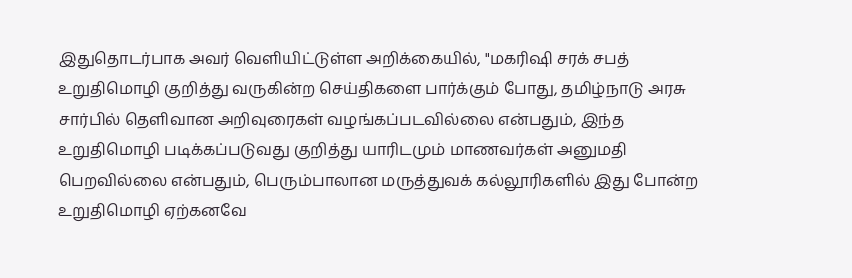இதுதொடர்பாக அவர் வெளியிட்டுள்ள அறிக்கையில், "மகரிஷி சரக் சபத் உறுதிமொழி குறித்து வருகின்ற செய்திகளை பார்க்கும் போது, தமிழ்நாடு அரசு சார்பில் தெளிவான அறிவுரைகள் வழங்கப்படவில்லை என்பதும், இந்த உறுதிமொழி படிக்கப்படுவது குறித்து யாரிடமும் மாணவர்கள் அனுமதி பெறவில்லை என்பதும், பெரும்பாலான மருத்துவக் கல்லூரிகளில் இது போன்ற உறுதிமொழி ஏற்கனவே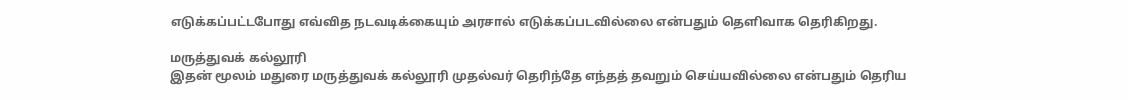எடுக்கப்பட்டபோது எவ்வித நடவடிக்கையும் அரசால் எடுக்கப்படவில்லை என்பதும் தெளிவாக தெரிகிறது.

மருத்துவக் கல்லூரி
இதன் மூலம் மதுரை மருத்துவக் கல்லூரி முதல்வர் தெரிந்தே எந்தத் தவறும் செய்யவில்லை என்பதும் தெரிய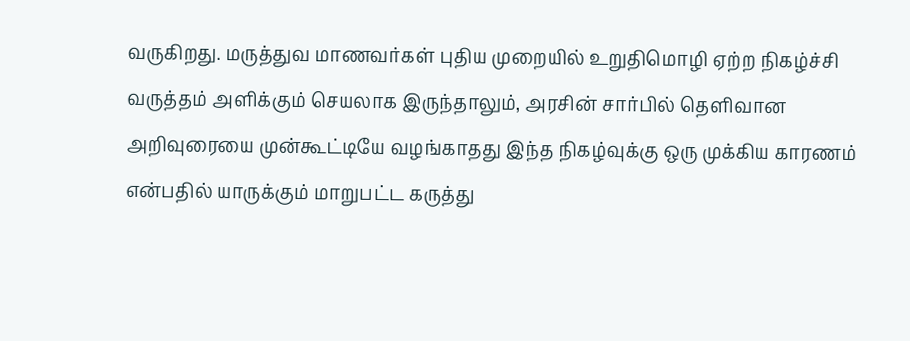வருகிறது. மருத்துவ மாணவர்கள் புதிய முறையில் உறுதிமொழி ஏற்ற நிகழ்ச்சி வருத்தம் அளிக்கும் செயலாக இருந்தாலும், அரசின் சார்பில் தெளிவான அறிவுரையை முன்கூட்டியே வழங்காதது இந்த நிகழ்வுக்கு ஒரு முக்கிய காரணம் என்பதில் யாருக்கும் மாறுபட்ட கருத்து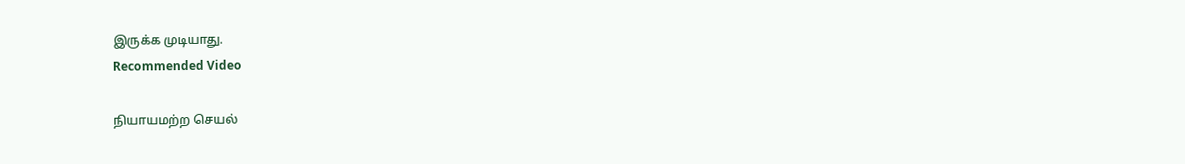இருக்க முடியாது.
Recommended Video

நியாயமற்ற செயல்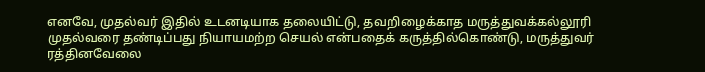எனவே, முதல்வர் இதில் உடனடியாக தலையிட்டு, தவறிழைக்காத மருத்துவக்கல்லூரி முதல்வரை தண்டிப்பது நியாயமற்ற செயல் என்பதைக் கருத்தில்கொண்டு, மருத்துவர் ரத்தினவேலை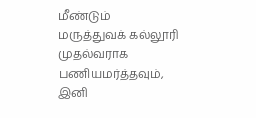மீண்டும் மருத்துவக் கல்லூரி முதல்வராக பணியமர்த்தவும், இனி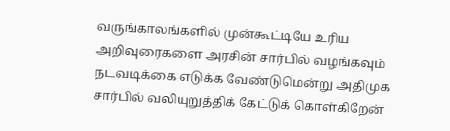வருங்காலங்களில் முன்கூட்டியே உரிய அறிவுரைகளை அரசின் சார்பில் வழங்கவும் நடவடிக்கை எடுக்க வேண்டுமென்று அதிமுக சார்பில் வலியுறுத்திக் கேட்டுக் கொள்கிறேன்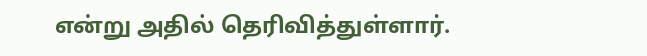என்று அதில் தெரிவித்துள்ளார்.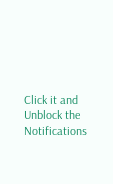Click it and Unblock the Notifications